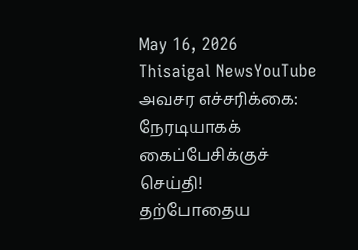May 16, 2026
Thisaigal NewsYouTube
அவசர எச்சரிக்கை: நேரடியாகக் கைப்பேசிக்குச் செய்தி!
தற்போதைய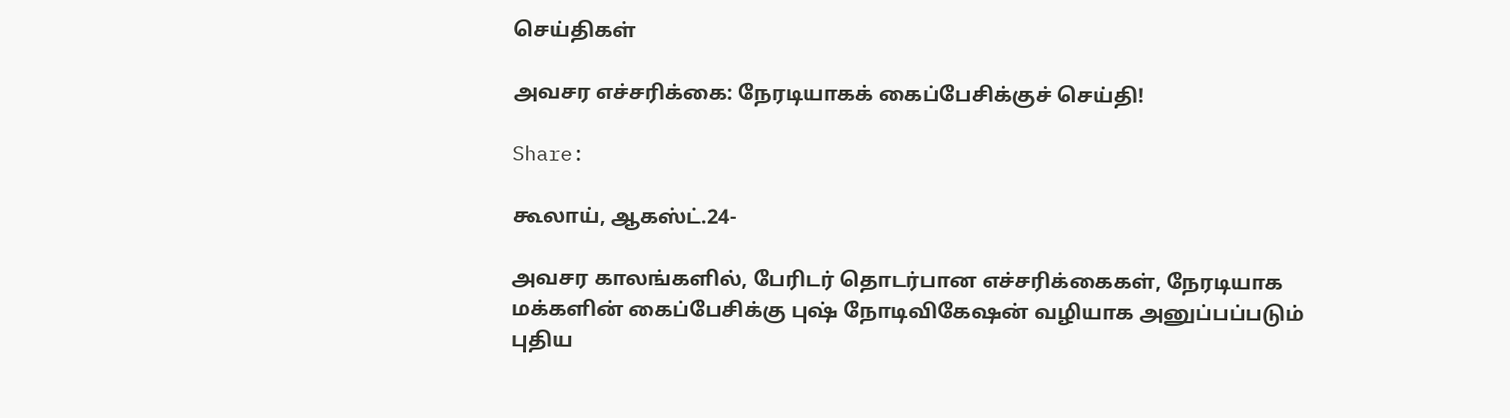செய்திகள்

அவசர எச்சரிக்கை: நேரடியாகக் கைப்பேசிக்குச் செய்தி!

Share:

கூலாய், ஆகஸ்ட்.24-

அவசர காலங்களில், பேரிடர் தொடர்பான எச்சரிக்கைகள், நேரடியாக மக்களின் கைப்பேசிக்கு புஷ் நோடிவிகேஷன் வழியாக அனுப்பப்படும் புதிய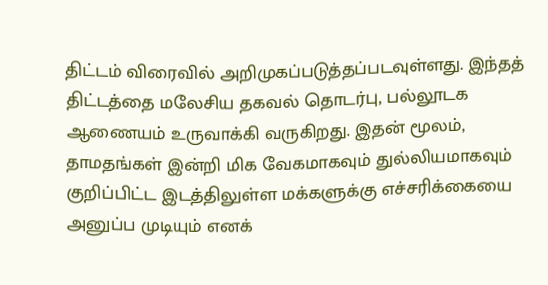திட்டம் விரைவில் அறிமுகப்படுத்தப்படவுள்ளது. இந்தத் திட்டத்தை மலேசிய தகவல் தொடர்பு, பல்லூடக ஆணையம் உருவாக்கி வருகிறது. இதன் மூலம், தாமதங்கள் இன்றி மிக வேகமாகவும் துல்லியமாகவும் குறிப்பிட்ட இடத்திலுள்ள மக்களுக்கு எச்சரிக்கையை அனுப்ப முடியும் எனக்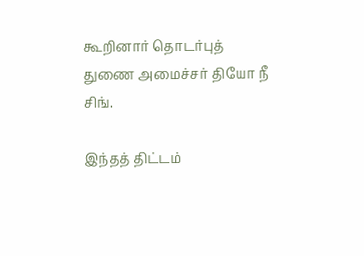கூறினார் தொடர்புத் துணை அமைச்சர் தியோ நீ சிங்.

இந்தத் திட்டம்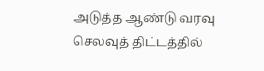அடுத்த ஆண்டு வரவு செலவுத் திட்டத்தில்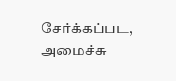சேர்க்கப்பட, அமைச்சு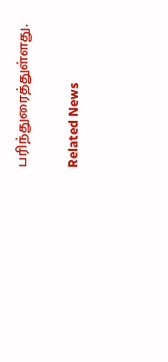பரிந்துரைத்துள்ளது.

Related News